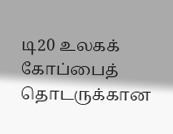டி20 உலகக் கோப்பைத் தொடருக்கான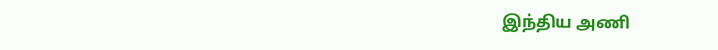இந்திய அணி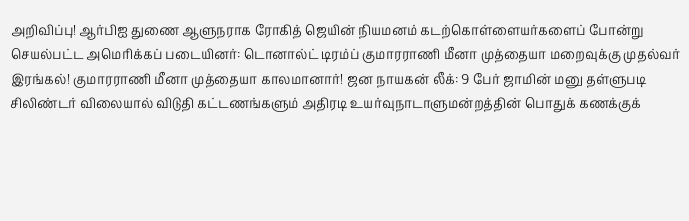அறிவிப்பு! ஆர்பிஐ துணை ஆளுநராக ரோகித் ஜெயின் நியமனம் கடற்கொள்ளையர்களைப் போன்று செயல்பட்ட அமெரிக்கப் படையினர்: டொனால்ட் டிரம்ப் குமாரராணி மீனா முத்தையா மறைவுக்கு முதல்வர் இரங்கல்! குமாரராணி மீனா முத்தையா காலமானார்! ஜன நாயகன் லீக்: 9 பேர் ஜாமின் மனு தள்ளுபடி சிலிண்டர் விலையால் விடுதி கட்டணங்களும் அதிரடி உயர்வுநாடாளுமன்றத்தின் பொதுக் கணக்குக்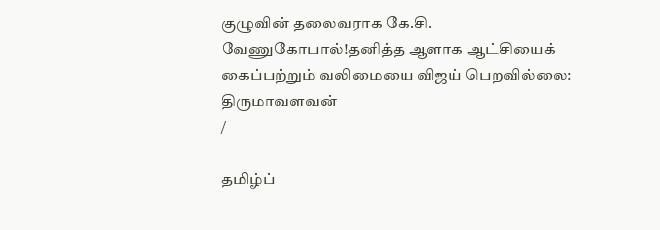குழுவின் தலைவராக கே.சி. வேணுகோபால்!தனித்த ஆளாக ஆட்சியைக் கைப்பற்றும் வலிமையை விஜய் பெறவில்லை: திருமாவளவன்
/

தமிழ்ப்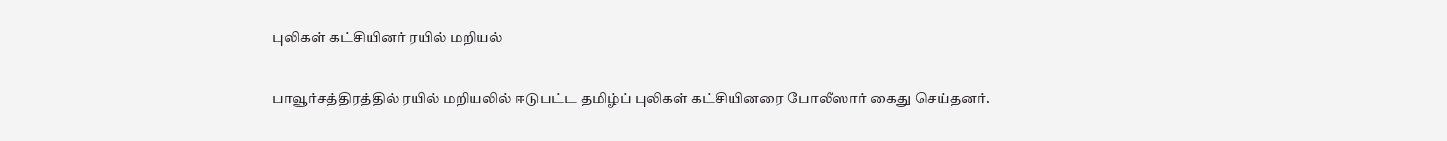புலிகள் கட்சியினர் ரயில் மறியல்

பாவூர்சத்திரத்தில் ரயில் மறியலில் ஈடுபட்ட தமிழ்ப் புலிகள் கட்சியினரை போலீஸார் கைது செய்தனர்.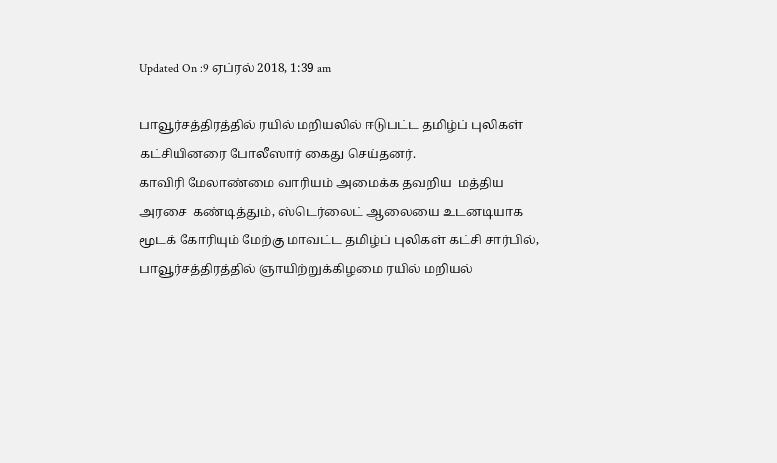Updated On :9 ஏப்ரல் 2018, 1:39 am

பாவூர்சத்திரத்தில் ரயில் மறியலில் ஈடுபட்ட தமிழ்ப் புலிகள் கட்சியினரை போலீஸார் கைது செய்தனர்.
காவிரி மேலாண்மை வாரியம் அமைக்க தவறிய  மத்திய  அரசை  கண்டித்தும், ஸ்டெர்லைட் ஆலையை உடனடியாக மூடக் கோரியும் மேற்கு மாவட்ட தமிழ்ப் புலிகள் கட்சி சார்பில்,  பாவூர்சத்திரத்தில் ஞாயிற்றுக்கிழமை ரயில் மறியல்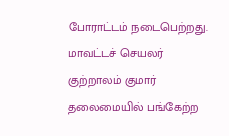போராட்டம் நடைபெற்றது.
மாவட்டச் செயலர் குற்றாலம் குமார் தலைமையில் பங்கேற்ற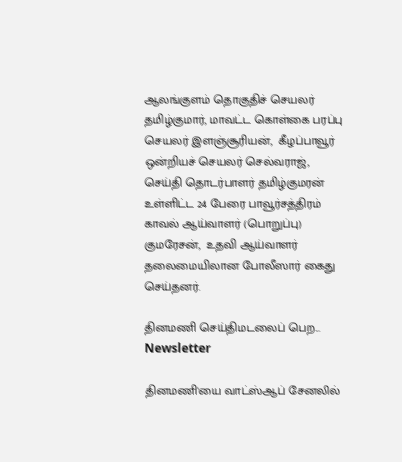ஆலங்குளம் தொகுதிச் செயலர் தமிழ்குமார், மாவட்ட கொள்கை பரப்பு செயலர் இளஞ்சூரியன்,  கீழப்பாவூர் ஒன்றியச் செயலர் செல்வராஜ்,  செய்தி தொடர்பாளர் தமிழ்குமரன் உள்ளிட்ட 24 பேரை பாவூர்சத்திரம் காவல் ஆய்வாளர் (பொறுப்பு) குமரேசன்,  உதவி ஆய்வாளர் தலைமையிலான போலீஸார் கைது செய்தனர்.

தினமணி செய்திமடலைப் பெற... Newsletter

தினமணி'யை வாட்ஸ்ஆப் சேனலில்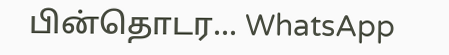பின்தொடர... WhatsApp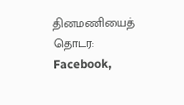தினமணியைத் தொடர: Facebook,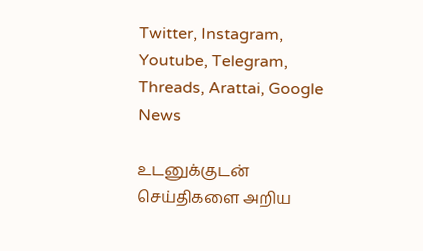Twitter, Instagram, Youtube, Telegram, Threads, Arattai, Google News

உடனுக்குடன் செய்திகளை அறிய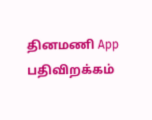தினமணி App பதிவிறக்கம்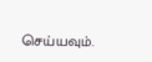செய்யவும்.